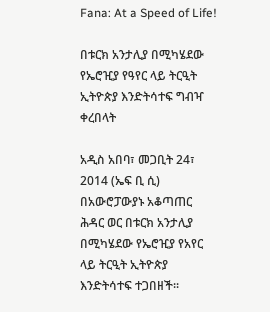Fana: At a Speed of Life!

በቱርክ አንታሊያ በሚካሄደው የኤሮዢያ የዓየር ላይ ትርዒት ኢትዮጵያ እንድትሳተፍ ግብዣ ቀረበላት

አዲስ አበባ፣ መጋቢት 24፣ 2014 (ኤፍ ቢ ሲ) በአውሮፓውያኑ አቆጣጠር ሕዳር ወር በቱርክ አንታሊያ በሚካሄደው የኤሮዢያ የአየር ላይ ትርዒት ኢትዮጵያ እንድትሳተፍ ተጋበዘች፡፡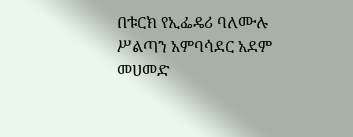በቱርክ የኢፌዴሪ ባለሙሉ ሥልጣን አምባሳደር አደም መሀመድ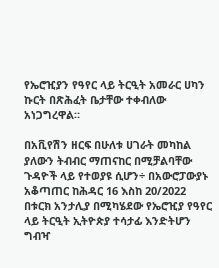የኤሮዢያን የዓየር ላይ ትርዒት አመራር ሀካን ኩርት በጽሕፈት ቤታቸው ተቀብለው አነጋግረዋል።

በአቪየሽን ዘርፍ በሁለቱ ሀገራት መካከል ያለውን ትብብር ማጠናከር በሚቻልባቸው ጉዳዮች ላይ የተወያዩ ሲሆን÷ በአውሮፓውያኑ አቆጣጠር ከሕዳር 16 እስከ 20/2022 በቱርክ አንታሊያ በሚካሄደው የኤሮዢያ የዓየር ላይ ትርዒት ኢትዮጵያ ተሳታፊ እንድትሆን ግብዣ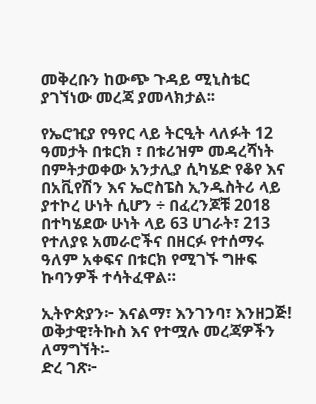መቅረቡን ከውጭ ጉዳይ ሚኒስቴር ያገኘነው መረጃ ያመላክታል፡፡

የኤሮዢያ የዓየር ላይ ትርዒት ላለፉት 12 ዓመታት በቱርክ ፣ በቱሪዝም መዳረሻነት በምትታወቀው አንታሊያ ሲካሄድ የቆየ እና በአቪየሽን እና ኤሮስፔስ ኢንዱስትሪ ላይ ያተኮረ ሁነት ሲሆን ÷ በፈረንጆቹ 2018 በተካሄደው ሁነት ላይ 63 ሀገራት፣ 213 የተለያዩ አመራሮችና በዘርፉ የተሰማሩ ዓለም አቀፍና በቱርክ የሚገኙ ግዙፍ ኩባንዎች ተሳትፈዋል።

ኢትዮጵያን፦ እናልማ፣ እንገንባ፣ እንዘጋጅ!
ወቅታዊ፣ትኩስ እና የተሟሉ መረጃዎችን ለማግኘት፡-
ድረ ገጽ፦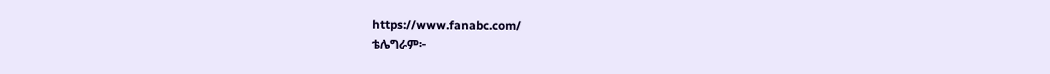https://www.fanabc.com/
ቴሌግራም፦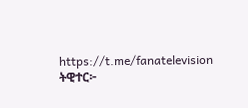https://t.me/fanatelevision
ትዊተር፦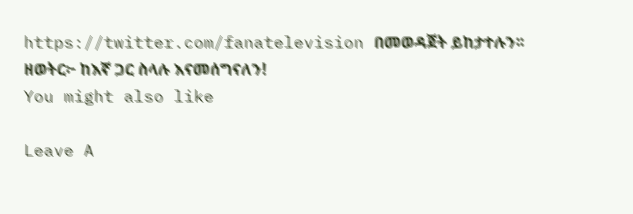https://twitter.com/fanatelevision በመወዳጀት ይከታተሉን፡፡
ዘወትር፦ ከእኛ ጋር ስላሉ እናመሰግናለን!
You might also like

Leave A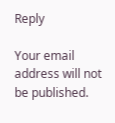Reply

Your email address will not be published.